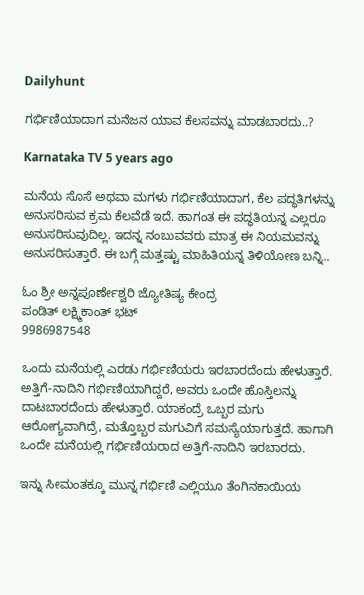Dailyhunt

ಗರ್ಭಿಣಿಯಾದಾಗ ಮನೆಜನ ಯಾವ ಕೆಲಸವನ್ನು ಮಾಡಬಾರದು..?

Karnataka TV 5 years ago

ಮನೆಯ ಸೊಸೆ ಅಥವಾ ಮಗಳು ಗರ್ಭಿಣಿಯಾದಾಗ, ಕೆಲ ಪದ್ಧತಿಗಳನ್ನು ಅನುಸರಿಸುವ ಕ್ರಮ ಕೆಲವೆಡೆ ಇದೆ. ಹಾಗಂತ ಈ ಪದ್ಧತಿಯನ್ನ ಎಲ್ಲರೂ ಅನುಸರಿಸುವುದಿಲ್ಲ. ಇದನ್ನ ನಂಬುವವರು ಮಾತ್ರ ಈ ನಿಯಮವನ್ನು ಅನುಸರಿಸುತ್ತಾರೆ. ಈ ಬಗ್ಗೆ ಮತ್ತಷ್ಟು ಮಾಹಿತಿಯನ್ನ ತಿಳಿಯೋಣ ಬನ್ನಿ..

ಓಂ ಶ್ರೀ ಅನ್ನಪೂರ್ಣೇಶ್ವರಿ ಜ್ಯೋತಿಷ್ಯ ಕೇಂದ್ರ
ಪಂಡಿತ್ ಲಕ್ಷ್ಮಿಕಾಂತ್ ಭಟ್
9986987548

ಒಂದು ಮನೆಯಲ್ಲಿ ಎರಡು ಗರ್ಭಿಣಿಯರು ಇರಬಾರದೆಂದು ಹೇಳುತ್ತಾರೆ. ಅತ್ತಿಗೆ-ನಾದಿನಿ ಗರ್ಭಿಣಿಯಾಗಿದ್ದರೆ, ಅವರು ಒಂದೇ ಹೊಸ್ತಿಲನ್ನು ದಾಟಬಾರದೆಂದು ಹೇಳುತ್ತಾರೆ. ಯಾಕಂದ್ರೆ ಒಬ್ಬರ ಮಗು ಆರೋಗ್ಯವಾಗಿದ್ರೆ, ಮತ್ತೊಬ್ಬರ ಮಗುವಿಗೆ ಸಮಸ್ಯೆಯಾಗುತ್ತದೆ. ಹಾಗಾಗಿ ಒಂದೇ ಮನೆಯಲ್ಲಿ ಗರ್ಭಿಣಿಯರಾದ ಅತ್ತಿಗೆ-ನಾದಿನಿ ಇರಬಾರದು.

ಇನ್ನು ಸೀಮಂತಕ್ಕೂ ಮುನ್ನ ಗರ್ಭಿಣಿ ಎಲ್ಲಿಯೂ ತೆಂಗಿನಕಾಯಿಯ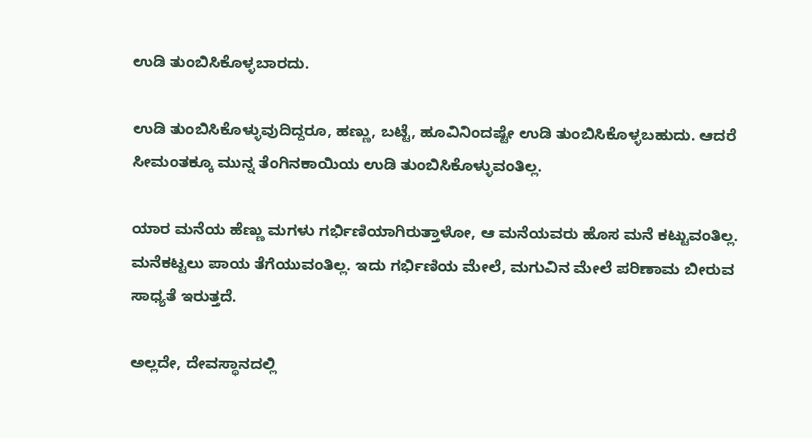ಉಡಿ ತುಂಬಿಸಿಕೊಳ್ಳಬಾರದು.

ಉಡಿ ತುಂಬಿಸಿಕೊಳ್ಳುವುದಿದ್ದರೂ, ಹಣ್ಣು, ಬಟ್ಟೆ, ಹೂವಿನಿಂದಷ್ಟೇ ಉಡಿ ತುಂಬಿಸಿಕೊಳ್ಳಬಹುದು. ಆದರೆ ಸೀಮಂತಕ್ಕೂ ಮುನ್ನ ತೆಂಗಿನಕಾಯಿಯ ಉಡಿ ತುಂಬಿಸಿಕೊಳ್ಳುವಂತಿಲ್ಲ.

ಯಾರ ಮನೆಯ ಹೆಣ್ಣು ಮಗಳು ಗರ್ಭಿಣಿಯಾಗಿರುತ್ತಾಳೋ, ಆ ಮನೆಯವರು ಹೊಸ ಮನೆ ಕಟ್ಟುವಂತಿಲ್ಲ. ಮನೆಕಟ್ಟಲು ಪಾಯ ತೆಗೆಯುವಂತಿಲ್ಲ. ಇದು ಗರ್ಭಿಣಿಯ ಮೇಲೆ, ಮಗುವಿನ ಮೇಲೆ ಪರಿಣಾಮ ಬೀರುವ ಸಾಧ್ಯತೆ ಇರುತ್ತದೆ.

ಅಲ್ಲದೇ, ದೇವಸ್ಥಾನದಲ್ಲಿ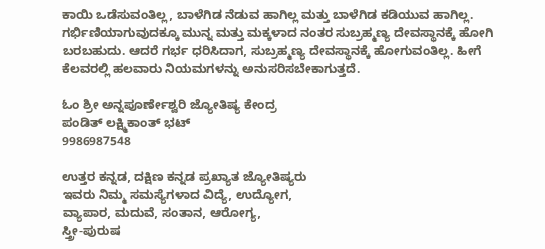ಕಾಯಿ ಒಡೆಸುವಂತಿಲ್ಲ, ಬಾಳೆಗಿಡ ನೆಡುವ ಹಾಗಿಲ್ಲ ಮತ್ತು ಬಾಳೆಗಿಡ ಕಡಿಯುವ ಹಾಗಿಲ್ಲ. ಗರ್ಭಿಣಿಯಾಗುವುದಕ್ಕೂ ಮುನ್ನ ಮತ್ತು ಮಕ್ಕಳಾದ ನಂತರ ಸುಬ್ರಹ್ಮಣ್ಯ ದೇವಸ್ಥಾನಕ್ಕೆ ಹೋಗಿ ಬರಬಹುದು. ಆದರೆ ಗರ್ಭ ಧರಿಸಿದಾಗ, ಸುಬ್ರಹ್ಮಣ್ಯ ದೇವಸ್ಥಾನಕ್ಕೆ ಹೋಗುವಂತಿಲ್ಲ. ಹೀಗೆ ಕೆಲವರಲ್ಲಿ ಹಲವಾರು ನಿಯಮಗಳನ್ನು ಅನುಸರಿಸಬೇಕಾಗುತ್ತದೆ.

ಓಂ ಶ್ರೀ ಅನ್ನಪೂರ್ಣೇಶ್ವರಿ ಜ್ಯೋತಿಷ್ಯ ಕೇಂದ್ರ
ಪಂಡಿತ್ ಲಕ್ಷ್ಮಿಕಾಂತ್ ಭಟ್
9986987548

ಉತ್ತರ ಕನ್ನಡ, ದಕ್ಷಿಣ ಕನ್ನಡ ಪ್ರಖ್ಯಾತ ಜ್ಯೋತಿಷ್ಯರು
ಇವರು ನಿಮ್ಮ ಸಮಸ್ಯೆಗಳಾದ ವಿದ್ಯೆ, ಉದ್ಯೋಗ,
ವ್ಯಾಪಾರ, ಮದುವೆ, ಸಂತಾನ, ಆರೋಗ್ಯ,
ಸ್ತ್ರೀ-ಪುರುಷ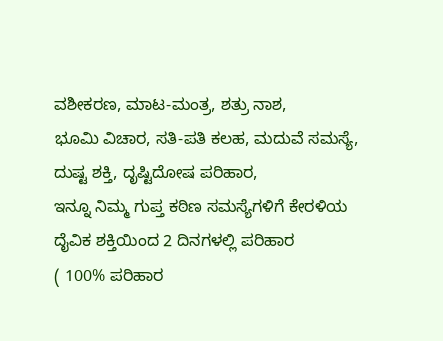ವಶೀಕರಣ, ಮಾಟ-ಮಂತ್ರ, ಶತ್ರು ನಾಶ,
ಭೂಮಿ ವಿಚಾರ, ಸತಿ-ಪತಿ ಕಲಹ, ಮದುವೆ ಸಮಸ್ಯೆ,
ದುಷ್ಟ ಶಕ್ತಿ, ದೃಷ್ಟಿದೋಷ ಪರಿಹಾರ,
ಇನ್ನೂ ನಿಮ್ಮ ಗುಪ್ತ ಕಠಿಣ ಸಮಸ್ಯೆಗಳಿಗೆ ಕೇರಳಿಯ
ದೈವಿಕ ಶಕ್ತಿಯಿಂದ 2 ದಿನಗಳಲ್ಲಿ ಪರಿಹಾರ
( 100% ಪರಿಹಾರ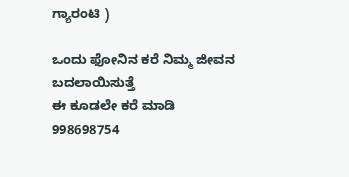ಗ್ಯಾರಂಟಿ )

ಒಂದು ಫೋನಿನ ಕರೆ ನಿಮ್ಮ ಜೀವನ ಬದಲಾಯಿಸುತ್ತೆ
ಈ ಕೂಡಲೇ ಕರೆ ಮಾಡಿ
998698754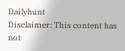Dailyhunt
Disclaimer: This content has not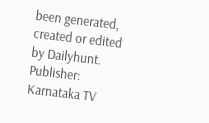been generated, created or edited by Dailyhunt. Publisher: Karnataka TV